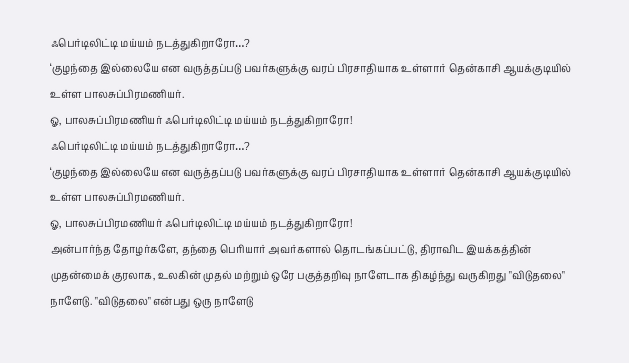ஃபெர்டிலிட்டி மய்யம் நடத்துகிறாரோ…?
‘குழந்தை இல்லையே என வருத்தப்படு பவர்களுக்கு வரப் பிரசாதியாக உள்ளார் தென்காசி ஆயக்குடியில் உள்ள பாலசுப்பிரமணியர்.
ஓ, பாலசுப்பிரமணியர் ஃபெர்டிலிட்டி மய்யம் நடத்துகிறாரோ!
ஃபெர்டிலிட்டி மய்யம் நடத்துகிறாரோ…?
‘குழந்தை இல்லையே என வருத்தப்படு பவர்களுக்கு வரப் பிரசாதியாக உள்ளார் தென்காசி ஆயக்குடியில் உள்ள பாலசுப்பிரமணியர்.
ஓ, பாலசுப்பிரமணியர் ஃபெர்டிலிட்டி மய்யம் நடத்துகிறாரோ!
அன்பார்ந்த தோழர்களே, தந்தை பெரியார் அவர்களால் தொடங்கப்பட்டு, திராவிட இயக்கத்தின் முதன்மைக் குரலாக, உலகின் முதல் மற்றும் ஒரே பகுத்தறிவு நாளேடாக திகழ்ந்து வருகிறது "விடுதலை" நாளேடு. "விடுதலை" என்பது ஒரு நாளேடு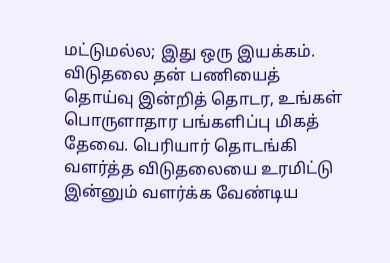மட்டுமல்ல; இது ஒரு இயக்கம். விடுதலை தன் பணியைத் தொய்வு இன்றித் தொடர, உங்கள் பொருளாதார பங்களிப்பு மிகத் தேவை. பெரியார் தொடங்கி வளர்த்த விடுதலையை உரமிட்டு இன்னும் வளர்க்க வேண்டிய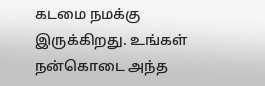கடமை நமக்கு இருக்கிறது. உங்கள் நன்கொடை அந்த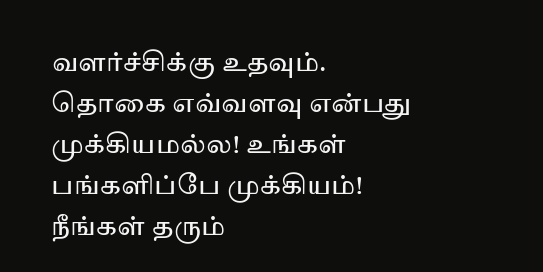வளர்ச்சிக்கு உதவும்.
தொகை எவ்வளவு என்பது முக்கியமல்ல! உங்கள் பங்களிப்பே முக்கியம்! நீங்கள் தரும்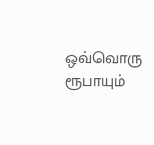ஒவ்வொரு ரூபாயும்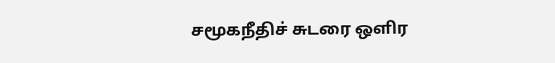சமூகநீதிச் சுடரை ஒளிர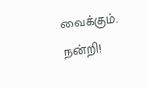வைக்கும். நன்றி!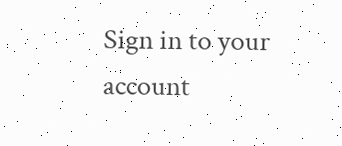Sign in to your account